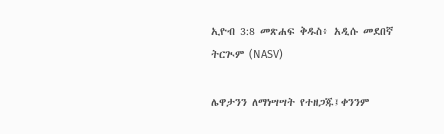ኢዮብ 3:8 መጽሐፍ ቅዱስ፥ አዲሱ መደበኛ ትርጒም (NASV)

ሌዋታንን ለማነሣሣት የተዘጋጁ፤ቀንንም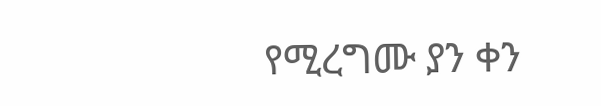የሚረግሙ ያን ቀን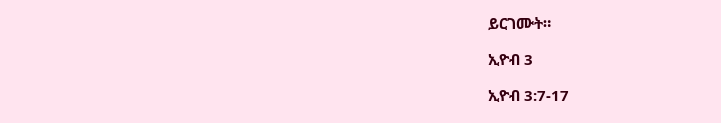ይርገሙት።

ኢዮብ 3

ኢዮብ 3:7-17